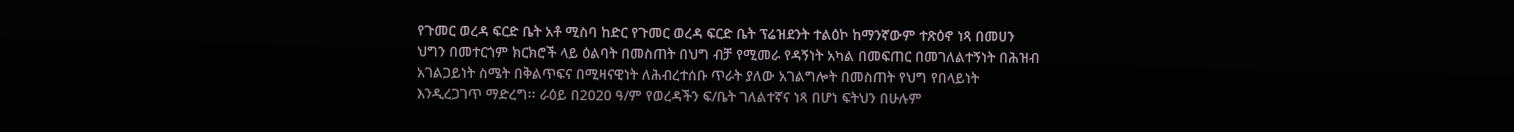የጉመር ወረዳ ፍርድ ቤት አቶ ሚስባ ከድር የጉመር ወረዳ ፍርድ ቤት ፕሬዝደንት ተልዕኮ ከማንኛውም ተጽዕኖ ነጻ በመሀን ህግን በመተርጎም ክርክሮች ላይ ዕልባት በመስጠት በህግ ብቻ የሚመራ የዳኝነት አካል በመፍጠር በመገለልተኝነት በሕዝብ አገልጋይነት ስሜት በቅልጥፍና በሚዛናዊነት ለሕብረተሰቡ ጥራት ያለው አገልግሎት በመስጠት የህግ የበላይነት እንዲረጋገጥ ማድረግ፡፡ ራዕይ በ2020 ዓ/ም የወረዳችን ፍ/ቤት ገለልተኛና ነጻ በሆነ ፍትህን በሁሉም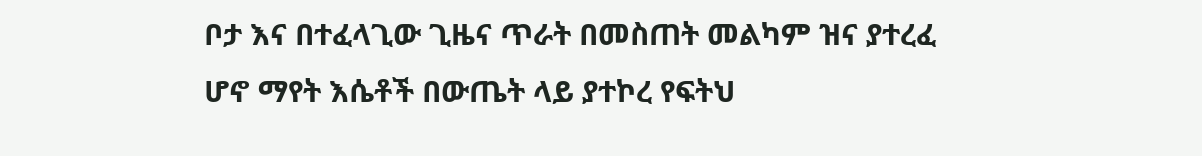ቦታ እና በተፈላጊው ጊዜና ጥራት በመስጠት መልካም ዝና ያተረፈ ሆኖ ማየት እሴቶች በውጤት ላይ ያተኮረ የፍትህ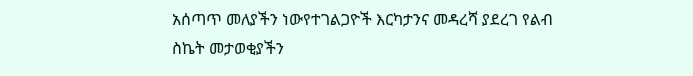አሰጣጥ መለያችን ነውየተገልጋዮች እርካታንና መዳረሻ ያደረገ የልብ ስኬት መታወቂያችን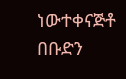ነውተቀናጅቶ በቡድን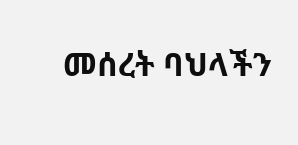መሰረት ባህላችን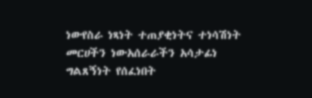ነውየስራ ነጻነት ተጠያቂነትና ተነሳሽነት መርሀችን ነውአሰራራችን አሳታፊነ ግልጸኝነት የሰፈነበት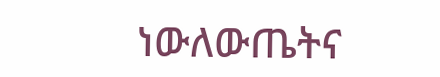ነውለውጤትና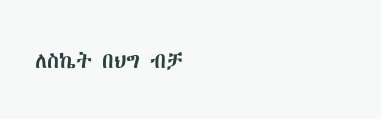ለስኬት በህግ ብቻ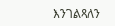እንገልጻለን